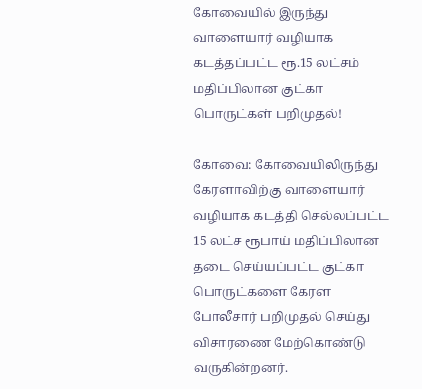கோவையில் இருந்து வாளையார் வழியாக கடத்தப்பட்ட ரூ.15 லட்சம் மதிப்பிலான குட்கா பொருட்கள் பறிமுதல்!

கோவை: கோவையிலிருந்து கேரளாவிற்கு வாளையார் வழியாக கடத்தி செல்லப்பட்ட 15 லட்ச ரூபாய் மதிப்பிலான தடை செய்யப்பட்ட குட்கா பொருட்களை கேரள போலீசார் பறிமுதல் செய்து விசாரணை மேற்கொண்டு வருகின்றனர்.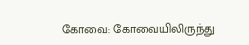கோவை: கோவையிலிருந்து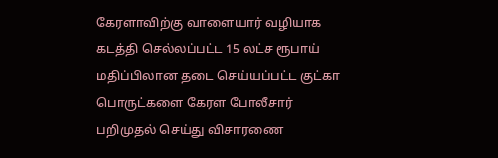கேரளாவிற்கு வாளையார் வழியாக கடத்தி செல்லப்பட்ட 15 லட்ச ரூபாய் மதிப்பிலான தடை செய்யப்பட்ட குட்கா பொருட்களை கேரள போலீசார் பறிமுதல் செய்து விசாரணை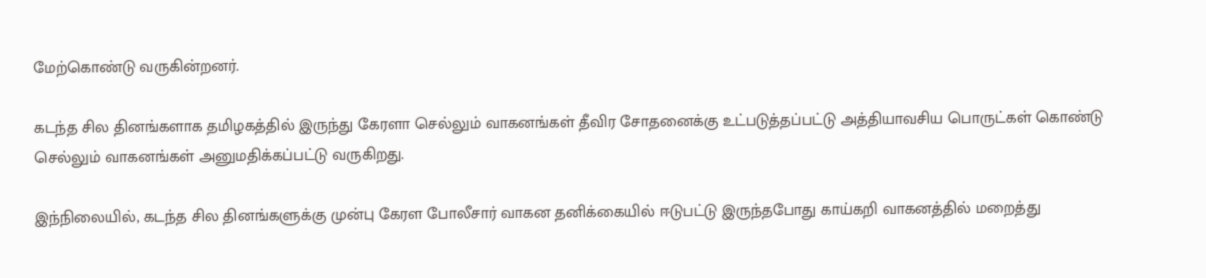மேற்கொண்டு வருகின்றனர்.

கடந்த சில தினங்களாக தமிழகத்தில் இருந்து கேரளா செல்லும் வாகனங்கள் தீவிர சோதனைக்கு உட்படுத்தப்பட்டு அத்தியாவசிய பொருட்கள் கொண்டு செல்லும் வாகனங்கள் அனுமதிக்கப்பட்டு வருகிறது.

இந்நிலையில், கடந்த சில தினங்களுக்கு முன்பு கேரள போலீசார் வாகன தனிக்கையில் ஈடுபட்டு இருந்தபோது காய்கறி வாகனத்தில் மறைத்து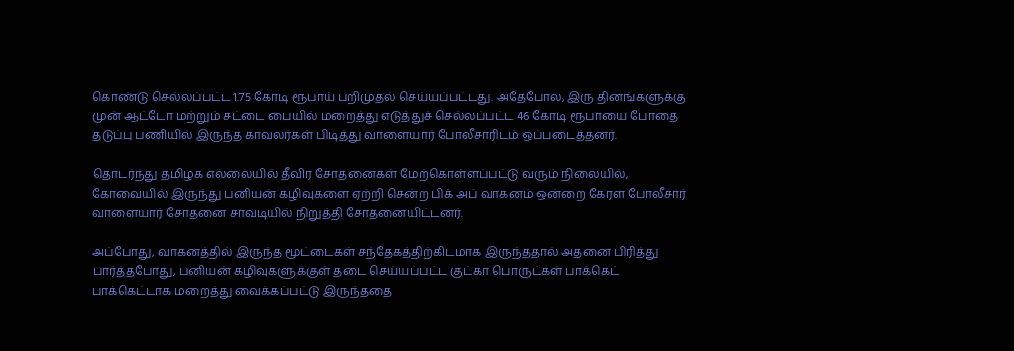கொண்டு செல்லப்பட்ட 1.75 கோடி ரூபாய் பறிமுதல் செய்யப்பட்டது. அதேபோல, இரு தினங்களுக்கு முன் ஆட்டோ மற்றும் சட்டை பையில் மறைத்து எடுத்துச் செல்லப்பட்ட 46 கோடி ரூபாயை போதை தடுப்பு பணியில் இருந்த காவலர்கள் பிடித்து வாளையார் போலீசாரிடம் ஒப்படைத்தனர்.

தொடர்ந்து தமிழக எல்லையில் தீவிர சோதனைகள் மேற்கொள்ளப்பட்டு வரும் நிலையில், கோவையில் இருந்து பனியன் கழிவுகளை ஏற்றி சென்ற பிக் அப் வாகனம் ஒன்றை கேரள போலீசார் வாளையார் சோதனை சாவடியில் நிறுத்தி சோதனையிட்டனர்.

அப்போது, வாகனத்தில் இருந்த மூட்டைகள் சந்தேகத்திற்கிடமாக இருந்ததால் அதனை பிரித்து பார்த்தபோது, பனியன் கழிவுகளுக்குள் தடை செய்யப்பட்ட குட்கா பொருட்கள் பாக்கெட் பாக்கெட்டாக மறைத்து வைக்கப்பட்டு இருந்ததை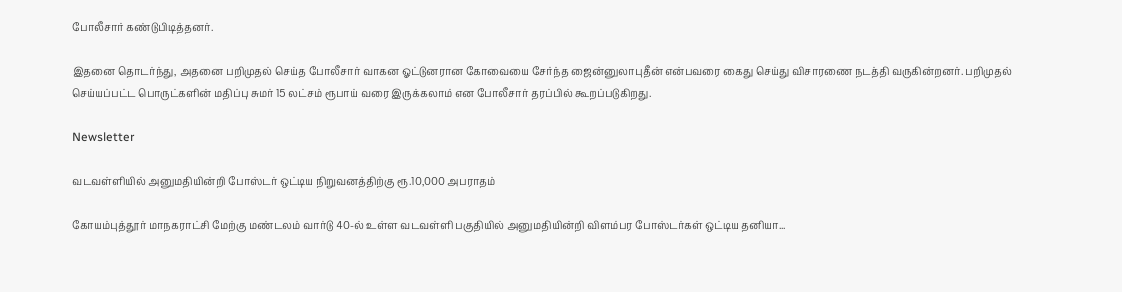போலீசார் கண்டுபிடித்தனர்.

இதனை தொடர்ந்து, அதனை பறிமுதல் செய்த போலீசார் வாகன ஓட்டுனரான கோவையை சேர்ந்த ஜைன்னுலாபுதீன் என்பவரை கைது செய்து விசாரணை நடத்தி வருகின்றனர். பறிமுதல் செய்யப்பட்ட பொருட்களின் மதிப்பு சுமர் 15 லட்சம் ரூபாய் வரை இருக்கலாம் என போலீசார் தரப்பில் கூறப்படுகிறது.

Newsletter

வடவள்ளியில் அனுமதியின்றி போஸ்டர் ஒட்டிய நிறுவனத்திற்கு ரூ.10,000 அபராதம்

கோயம்புத்தூர் மாநகராட்சி மேற்கு மண்டலம் வார்டு 40-ல் உள்ள வடவள்ளி பகுதியில் அனுமதியின்றி விளம்பர போஸ்டர்கள் ஒட்டிய தனியா...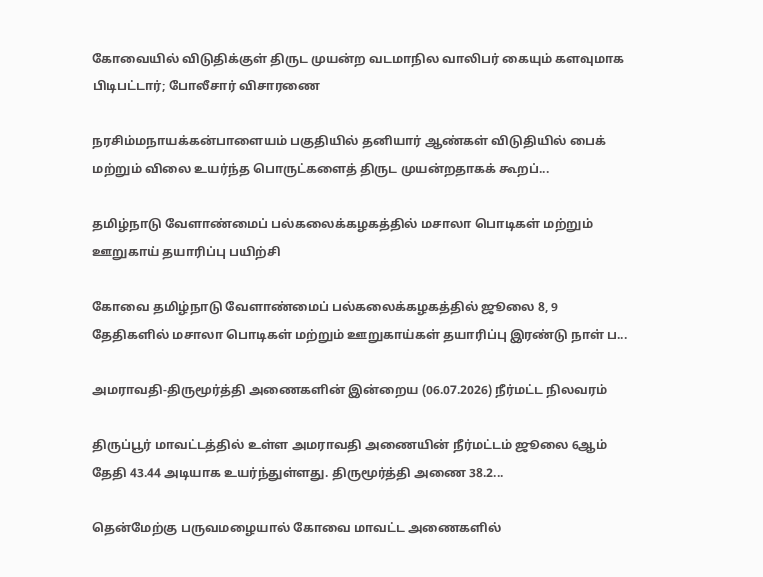கோவையில் விடுதிக்குள் திருட முயன்ற வடமாநில வாலிபர் கையும் களவுமாக பிடிபட்டார்; போலீசார் விசாரணை

நரசிம்மநாயக்கன்பாளையம் பகுதியில் தனியார் ஆண்கள் விடுதியில் பைக் மற்றும் விலை உயர்ந்த பொருட்களைத் திருட முயன்றதாகக் கூறப்...

தமிழ்நாடு வேளாண்மைப் பல்கலைக்கழகத்தில் மசாலா பொடிகள் மற்றும் ஊறுகாய் தயாரிப்பு பயிற்சி

கோவை தமிழ்நாடு வேளாண்மைப் பல்கலைக்கழகத்தில் ஜூலை 8, 9 தேதிகளில் மசாலா பொடிகள் மற்றும் ஊறுகாய்கள் தயாரிப்பு இரண்டு நாள் ப...

அமராவதி-திருமூர்த்தி அணைகளின் இன்றைய (06.07.2026) நீர்மட்ட நிலவரம்

திருப்பூர் மாவட்டத்தில் உள்ள அமராவதி அணையின் நீர்மட்டம் ஜூலை 6ஆம் தேதி 43.44 அடியாக உயர்ந்துள்ளது. திருமூர்த்தி அணை 38.2...

தென்மேற்கு பருவமழையால் கோவை மாவட்ட அணைகளில்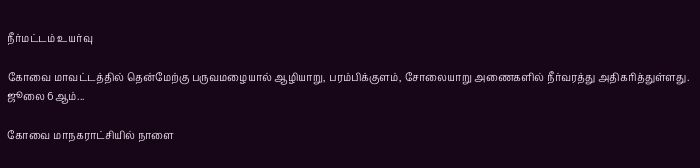நீர்மட்டம் உயர்வு

கோவை மாவட்டத்தில் தென்மேற்கு பருவமழையால் ஆழியாறு, பரம்பிக்குளம், சோலையாறு அணைகளில் நீர்வரத்து அதிகரித்துள்ளது. ஜூலை 6ஆம்...

கோவை மாநகராட்சியில் நாளை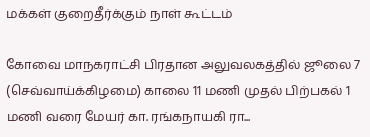மக்கள் குறைதீர்க்கும் நாள் கூட்டம்

கோவை மாநகராட்சி பிரதான அலுவலகத்தில் ஜூலை 7 (செவ்வாய்க்கிழமை) காலை 11 மணி முதல் பிற்பகல் 1 மணி வரை மேயர் கா. ரங்கநாயகி ரா...